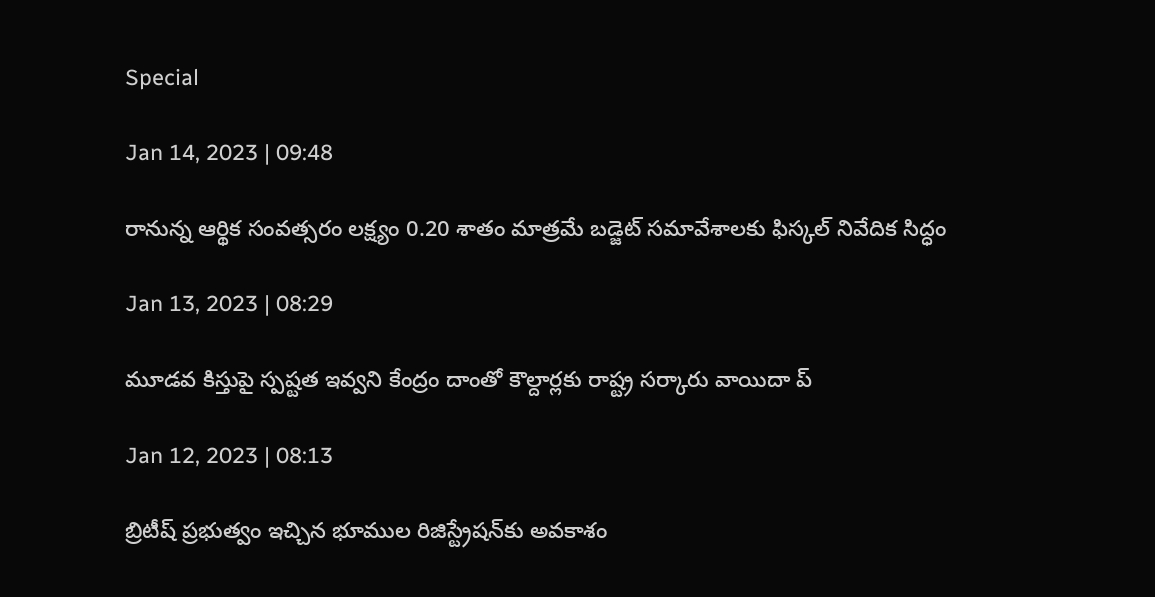Special

Jan 14, 2023 | 09:48

రానున్న ఆర్థిక సంవత్సరం లక్ష్యం 0.20 శాతం మాత్రమే బడ్జెట్‌ సమావేశాలకు ఫిస్కల్‌ నివేదిక సిద్ధం

Jan 13, 2023 | 08:29

మూడవ కిస్తుపై స్పష్టత ఇవ్వని కేంద్రం దాంతో కౌల్దార్లకు రాష్ట్ర సర్కారు వాయిదా ప్

Jan 12, 2023 | 08:13

బ్రిటీష్‌ ప్రభుత్వం ఇచ్చిన భూముల రిజిస్ట్రేషన్‌కు అవకాశం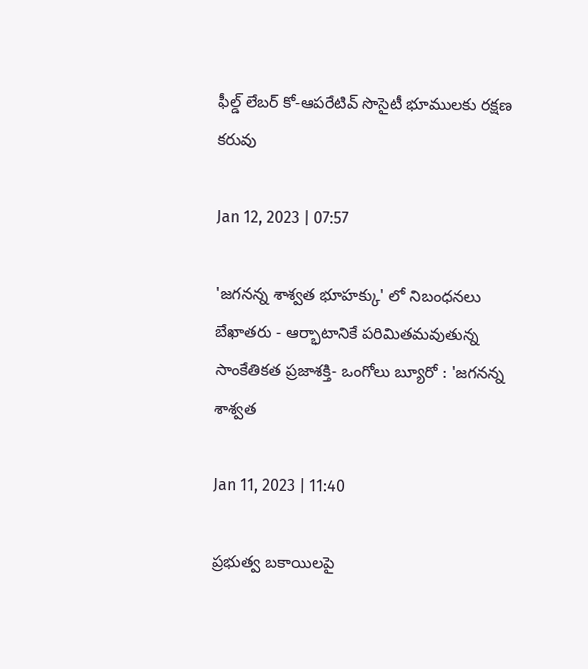ఫీల్డ్‌ లేబర్‌ కో-ఆపరేటివ్‌ సొసైటీ భూములకు రక్షణ కరువు

Jan 12, 2023 | 07:57

'జగనన్న శాశ్వత భూహక్కు' లో నిబంధనలు బేఖాతరు - ఆర్భాటానికే పరిమితమవుతున్న సాంకేతికత ప్రజాశక్తి- ఒంగోలు బ్యూరో : 'జగనన్న శాశ్వత

Jan 11, 2023 | 11:40

ప్రభుత్వ బకాయిలపై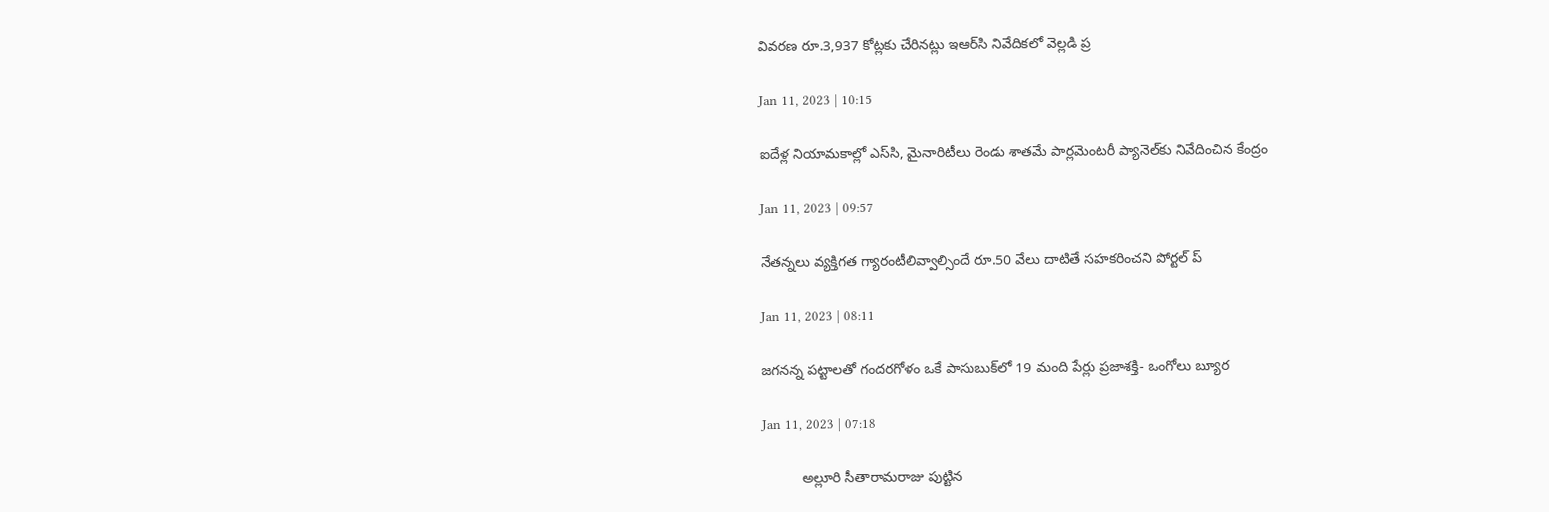వివరణ రూ.3,937 కోట్లకు చేరినట్లు ఇఆర్‌సి నివేదికలో వెల్లడి ప్ర

Jan 11, 2023 | 10:15

ఐదేళ్ల నియామకాల్లో ఎస్‌సి, మైనారిటీలు రెండు శాతమే పార్లమెంటరీ ప్యానెల్‌కు నివేదించిన కేంద్రం

Jan 11, 2023 | 09:57

నేతన్నలు వ్యక్తిగత గ్యారంటీలివ్వాల్సిందే రూ.50 వేలు దాటితే సహకరించని పోర్టల్‌ ప్

Jan 11, 2023 | 08:11

జగనన్న పట్టాలతో గందరగోళం ఒకే పాసుబుక్‌లో 19 మంది పేర్లు ప్రజాశక్తి- ఒంగోలు బ్యూర

Jan 11, 2023 | 07:18

          అల్లూరి సీతారామరాజు పుట్టిన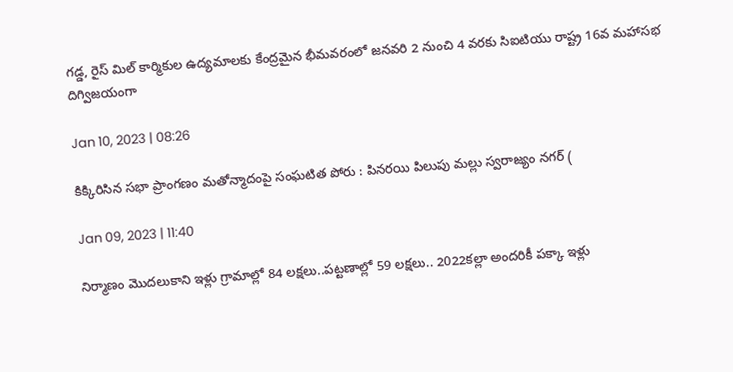గడ్డ, రైస్‌ మిల్‌ కార్మికుల ఉద్యమాలకు కేంద్రమైన భీమవరంలో జనవరి 2 నుంచి 4 వరకు సిఐటియు రాష్ట్ర 16వ మహాసభ దిగ్విజయంగా

Jan 10, 2023 | 08:26

కిక్కిరిసిన సభా ప్రాంగణం మతోన్మాదంపై సంఘటిత పోరు : పినరయి పిలుపు మల్లు స్వరాజ్యం నగర్‌ (

Jan 09, 2023 | 11:40

నిర్మాణం మొదలుకాని ఇళ్లు గ్రామాల్లో 84 లక్షలు..పట్టణాల్లో 59 లక్షలు.. 2022కల్లా అందరికీ పక్కా ఇళ్లు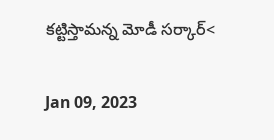కట్టిస్తామన్న మోడీ సర్కార్‌<

Jan 09, 2023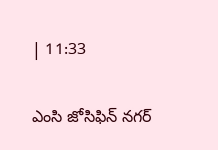| 11:33

ఎంసి జోసిఫిన్‌ నగర్‌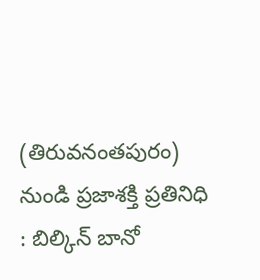(తిరువనంతపురం) నుండి ప్రజాశక్తి ప్రతినిధి : బిల్కిన్‌ బానో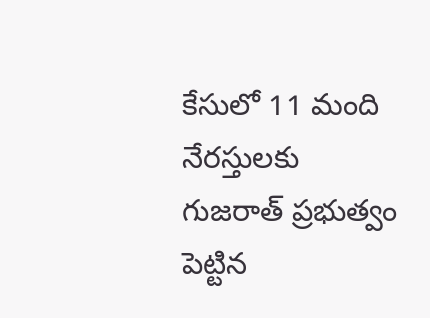కేసులో 11 మంది నేరస్తులకు గుజరాత్‌ ప్రభుత్వం పెట్టిన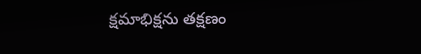క్షమాభిక్షను తక్షణం